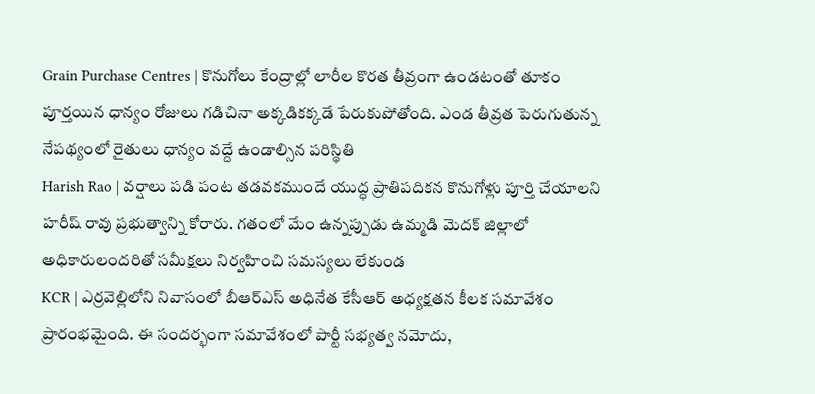Grain Purchase Centres | కొనుగోలు కేంద్రాల్లో లారీల కొరత తీవ్రంగా ఉండటంతో తూకం పూర్తయిన ధాన్యం రోజులు గడిచినా అక్కడికక్కడే పేరుకుపోతోంది. ఎండ తీవ్రత పెరుగుతున్న నేపథ్యంలో రైతులు ధాన్యం వద్దే ఉండాల్సిన పరిస్థితి
Harish Rao | వర్షాలు పడి పంట తడవకముందే యుద్ధ ప్రాతిపదికన కొనుగోళ్లు పూర్తి చేయాలని హరీష్ రావు ప్రభుత్వాన్ని కోరారు. గతంలో మేం ఉన్నప్పుడు ఉమ్మడి మెదక్ జిల్లాలో అధికారులందరితో సమీక్షలు నిర్వహించి సమస్యలు లేకుండ
KCR | ఎర్రవెల్లిలోని నివాసంలో బీఆర్ఎస్ అధినేత కేసీఆర్ అధ్యక్షతన కీలక సమావేశం ప్రారంభమైంది. ఈ సందర్భంగా సమావేశంలో పార్టీ సభ్యత్వ నమోదు,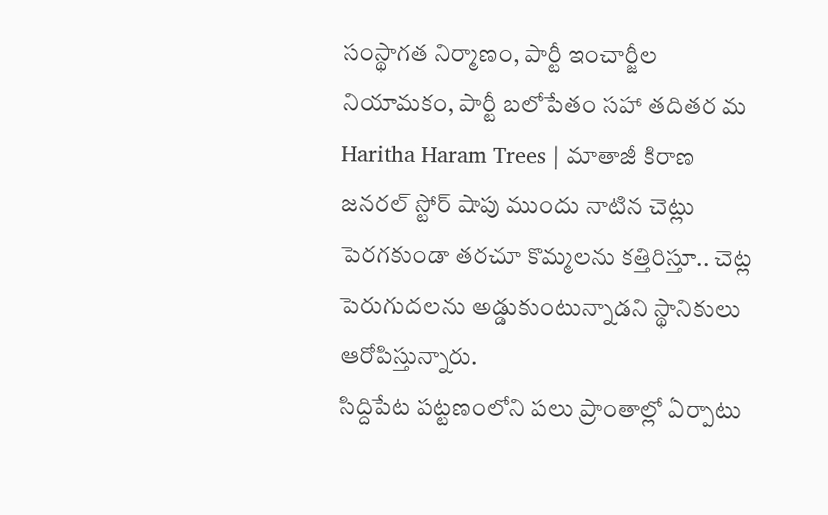సంస్థాగత నిర్మాణం, పార్టీ ఇంచార్జీల నియామకం, పార్టీ బలోపేతం సహా తదితర మ
Haritha Haram Trees | మాతాజీ కిరాణ జనరల్ స్టోర్ షాపు ముందు నాటిన చెట్లు పెరగకుండా తరచూ కొమ్మలను కత్తిరిస్తూ.. చెట్ల పెరుగుదలను అడ్డుకుంటున్నాడని స్థానికులు ఆరోపిస్తున్నారు.
సిద్దిపేట పట్టణంలోని పలు ప్రాంతాల్లో ఏర్పాటు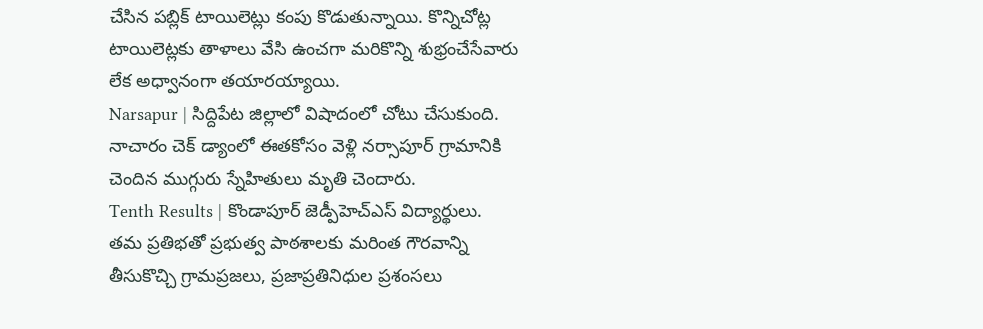చేసిన పబ్లిక్ టాయిలెట్లు కంపు కొడుతున్నాయి. కొన్నిచోట్ల టాయిలెట్లకు తాళాలు వేసి ఉంచగా మరికొన్ని శుభ్రంచేసేవారు లేక అధ్వానంగా తయారయ్యాయి.
Narsapur | సిద్దిపేట జిల్లాలో విషాదంలో చోటు చేసుకుంది. నాచారం చెక్ డ్యాంలో ఈతకోసం వెళ్లి నర్సాపూర్ గ్రామానికి చెందిన ముగ్గురు స్నేహితులు మృతి చెందారు.
Tenth Results | కొండాపూర్ జెడ్పీహెచ్ఎస్ విద్యార్థులు. తమ ప్రతిభతో ప్రభుత్వ పాఠశాలకు మరింత గౌరవాన్ని తీసుకొచ్చి గ్రామప్రజలు, ప్రజాప్రతినిధుల ప్రశంసలు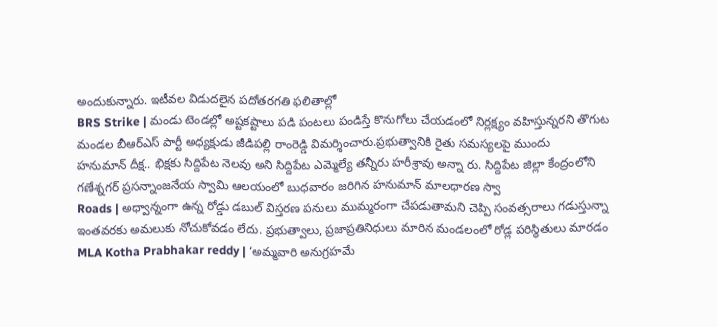అందుకున్నారు. ఇటీవల విడుదలైన పదోతరగతి ఫలితాల్లో
BRS Strike | మండు టెండల్లో అష్టకష్టాలు పడి పంటలు పండిస్తే కొనుగోలు చేయడంలో నిర్లక్ష్యం వహిస్తున్నరని తొగుట మండల బీఆర్ఎస్ పార్టీ అధ్యక్షుడు జీడిపల్లి రాంరెడ్డి విమర్శించారు.ప్రభుత్వానికి రైతు సమస్యలపై ముందు
హనుమాన్ దీక్ష.. భిక్షకు సిద్దిపేట నెలవు అని సిద్దిపేట ఎమ్మెల్యే తన్నీరు హరీశ్రావు అన్నా రు. సిద్దిపేట జిల్లా కేంద్రంలోని గణేశ్నగర్ ప్రసన్నాంజనేయ స్వామి ఆలయంలో బుధవారం జరిగిన హనుమాన్ మాలధారణ స్వా
Roads | అధ్వాన్నంగా ఉన్న రోడ్డు డబుల్ విస్తరణ పనులు ముమ్మరంగా చేపడుతామని చెప్పి సంవత్సరాలు గడుస్తున్నా ఇంతవరకు అమలుకు నోచుకోవడం లేదు. ప్రభుత్వాలు, ప్రజాప్రతినిధులు మారిన మండలంలో రోడ్ల పరిస్థితులు మారడం
MLA Kotha Prabhakar reddy | ‘అమ్మవారి అనుగ్రహమే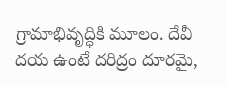గ్రామాభివృద్ధికి మూలం. దేవీ దయ ఉంటే దరిద్రం దూరమై,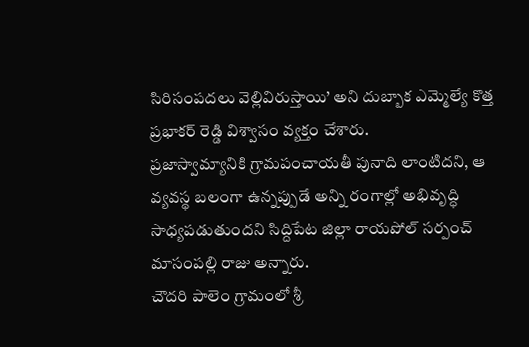సిరిసంపదలు వెల్లివిరుస్తాయి’ అని దుబ్బాక ఎమ్మెల్యే కొత్త ప్రభాకర్ రెడ్డి విశ్వాసం వ్యక్తం చేశారు.
ప్రజాస్వామ్యానికి గ్రామపంచాయతీ పునాది లాంటిదని, ఆ వ్యవస్థ బలంగా ఉన్నప్పుడే అన్ని రంగాల్లో అభివృద్ధి సాధ్యపడుతుందని సిద్దిపేట జిల్లా రాయపోల్ సర్పంచ్ మాసంపల్లి రాజు అన్నారు.
చౌదరి పాలెం గ్రామంలో శ్రీ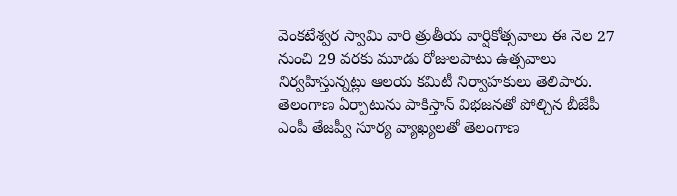వెంకటేశ్వర స్వామి వారి త్రుతీయ వార్షికోత్సవాలు ఈ నెల 27 నుంచి 29 వరకు మూడు రోజులపాటు ఉత్సవాలు నిర్వహిస్తున్నట్లు ఆలయ కమిటీ నిర్వాహకులు తెలిపారు.
తెలంగాణ ఏర్పాటును పాకిస్తాన్ విభజనతో పోల్చిన బీజేపీ ఎంపీ తేజప్వీ సూర్య వ్యాఖ్యలతో తెలంగాణ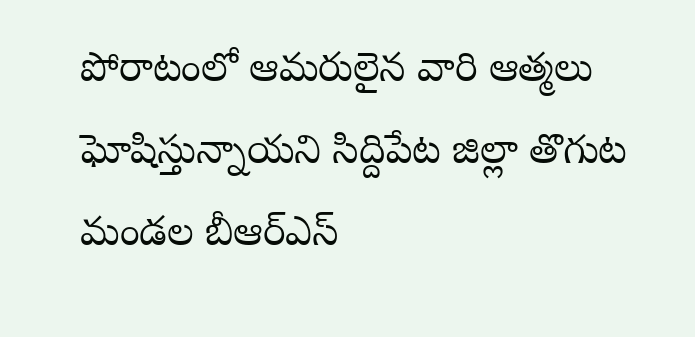పోరాటంలో ఆమరులైన వారి ఆత్మలు ఘోషిస్తున్నాయని సిద్దిపేట జిల్లా తొగుట మండల బీఆర్ఎస్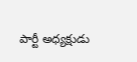పార్టీ అధ్యక్షుడు